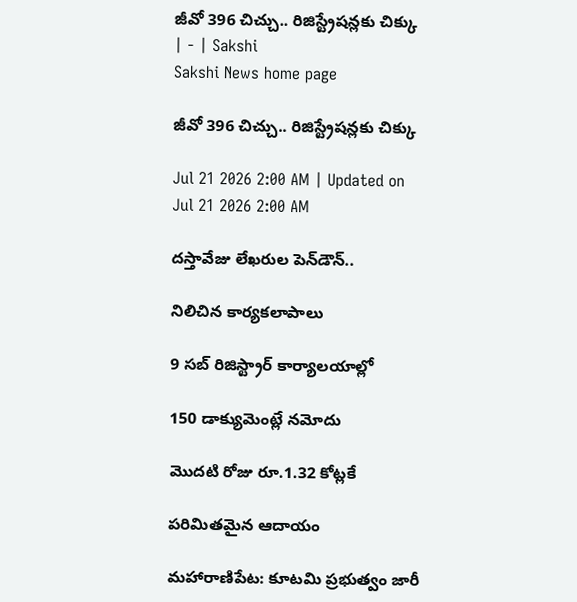జీవో 396 చిచ్చు.. రిజిస్ట్రేషన్లకు చిక్కు | - | Sakshi
Sakshi News home page

జీవో 396 చిచ్చు.. రిజిస్ట్రేషన్లకు చిక్కు

Jul 21 2026 2:00 AM | Updated on Jul 21 2026 2:00 AM

దస్తావేజు లేఖరుల పెన్‌డౌన్‌..

నిలిచిన కార్యకలాపాలు

9 సబ్‌ రిజిస్ట్రార్‌ కార్యాలయాల్లో

150 డాక్యుమెంట్లే నమోదు

మొదటి రోజు రూ.1.32 కోట్లకే

పరిమితమైన ఆదాయం

మహారాణిపేట: కూటమి ప్రభుత్వం జారీ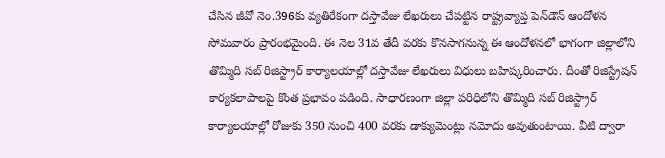చేసిన జీవో నెం.396కు వ్యతిరేకంగా దస్తావేజు లేఖరులు చేపట్టిన రాష్ట్రవ్యాప్త పెన్‌డౌన్‌ ఆందోళన సోమవారం ప్రారంభమైంది. ఈ నెల 31వ తేదీ వరకు కొనసాగనున్న ఈ ఆందోళనలో భాగంగా జిల్లాలోని తొమ్మిది సబ్‌ రిజిస్ట్రార్‌ కార్యాలయాల్లో దస్తావేజు లేఖరులు విధులు బహిష్కరించారు. దీంతో రిజిస్ట్రేషన్‌ కార్యకలాపాలపై కొంత ప్రభావం పడింది. సాధారణంగా జిల్లా పరిధిలోని తొమ్మిది సబ్‌ రిజిస్ట్రార్‌ కార్యాలయాల్లో రోజుకు 350 నుంచి 400 వరకు డాక్యుమెంట్లు నమోదు అవుతుంటాయి. వీటి ద్వారా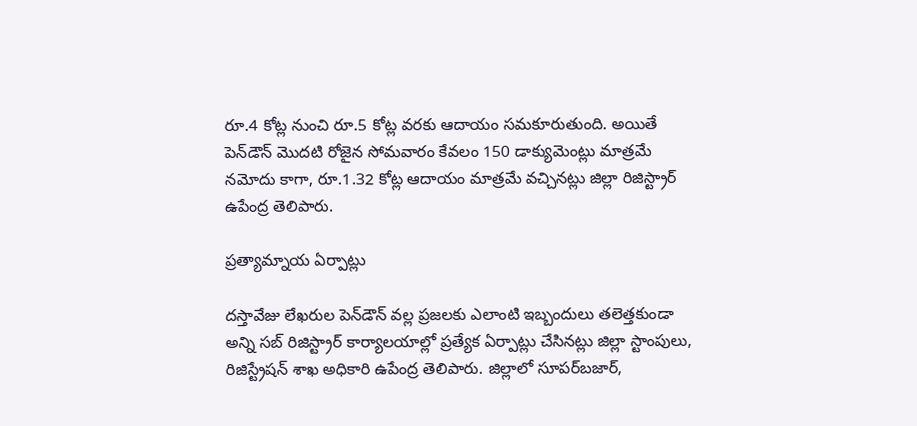రూ.4 కోట్ల నుంచి రూ.5 కోట్ల వరకు ఆదాయం సమకూరుతుంది. అయితే పెన్‌డౌన్‌ మొదటి రోజైన సోమవారం కేవలం 150 డాక్యుమెంట్లు మాత్రమే నమోదు కాగా, రూ.1.32 కోట్ల ఆదాయం మాత్రమే వచ్చినట్లు జిల్లా రిజిస్ట్రార్‌ ఉపేంద్ర తెలిపారు.

ప్రత్యామ్నాయ ఏర్పాట్లు

దస్తావేజు లేఖరుల పెన్‌డౌన్‌ వల్ల ప్రజలకు ఎలాంటి ఇబ్బందులు తలెత్తకుండా అన్ని సబ్‌ రిజిస్ట్రార్‌ కార్యాలయాల్లో ప్రత్యేక ఏర్పాట్లు చేసినట్లు జిల్లా స్టాంపులు, రిజిస్ట్రేషన్‌ శాఖ అధికారి ఉపేంద్ర తెలిపారు. జిల్లాలో సూపర్‌బజార్‌,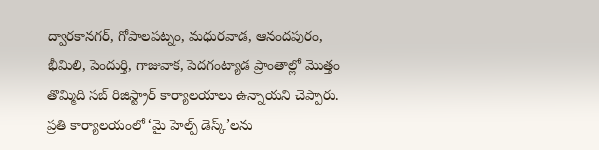ద్వారకానగర్‌, గోపాలపట్నం, మధురవాడ, ఆనందపురం, భీమిలి, పెందుర్తి, గాజువాక, పెదగంట్యాడ ప్రాంతాల్లో మొత్తం తొమ్మిది సబ్‌ రిజిస్ట్రార్‌ కార్యాలయాలు ఉన్నాయని చెప్పారు. ప్రతి కార్యాలయంలో ‘మై హెల్ప్‌ డెస్క్‌’లను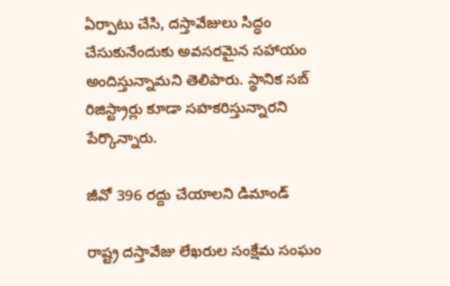ఏర్పాటు చేసి, దస్తావేజులు సిద్ధం చేసుకునేందుకు అవసరమైన సహాయం అందిస్తున్నామని తెలిపారు. స్థానిక సబ్‌ రిజిస్ట్రార్లు కూడా సహకరిస్తున్నారని పేర్కొన్నారు.

జీవో 396 రద్దు చేయాలని డిమాండ్‌

రాష్ట్ర దస్తావేజు లేఖరుల సంక్షేమ సంఘం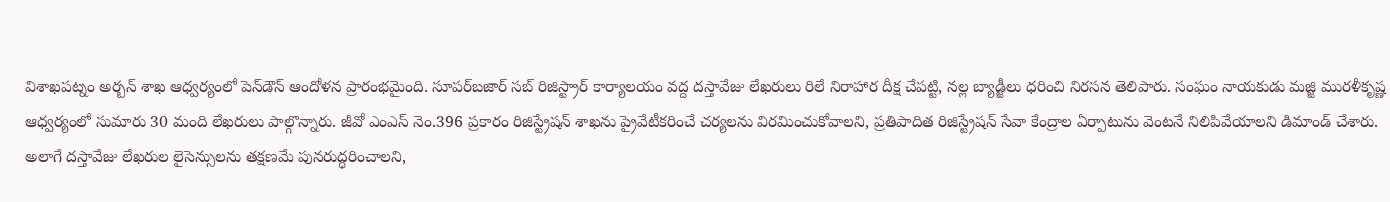విశాఖపట్నం అర్బన్‌ శాఖ ఆధ్వర్యంలో పెన్‌డౌన్‌ ఆందోళన ప్రారంభమైంది. సూపర్‌బజార్‌ సబ్‌ రిజిస్ట్రార్‌ కార్యాలయం వద్ద దస్తావేజు లేఖరులు రిలే నిరాహార దీక్ష చేపట్టి, నల్ల బ్యాడ్జీలు ధరించి నిరసన తెలిపారు. సంఘం నాయకుడు మజ్జి మురళీకృష్ణ ఆధ్వర్యంలో సుమారు 30 మంది లేఖరులు పాల్గొన్నారు. జీవో ఎంఎస్‌ నెం.396 ప్రకారం రిజిస్ట్రేషన్‌ శాఖను ప్రైవేటీకరించే చర్యలను విరమించుకోవాలని, ప్రతిపాదిత రిజిస్ట్రేషన్‌ సేవా కేంద్రాల ఏర్పాటును వెంటనే నిలిపివేయాలని డిమాండ్‌ చేశారు. అలాగే దస్తావేజు లేఖరుల లైసెన్సులను తక్షణమే పునరుద్ధరించాలని,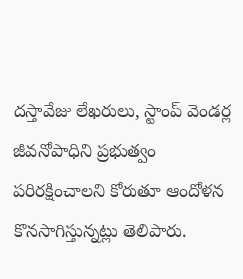దస్తావేజు లేఖరులు, స్టాంప్‌ వెండర్ల జీవనోపాధిని ప్రభుత్వం పరిరక్షించాలని కోరుతూ ఆందోళన కొనసాగిస్తున్నట్లు తెలిపారు.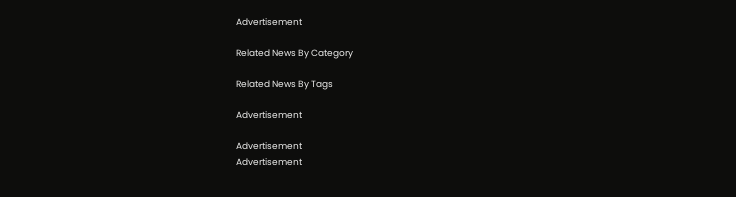Advertisement

Related News By Category

Related News By Tags

Advertisement

Advertisement
Advertisement